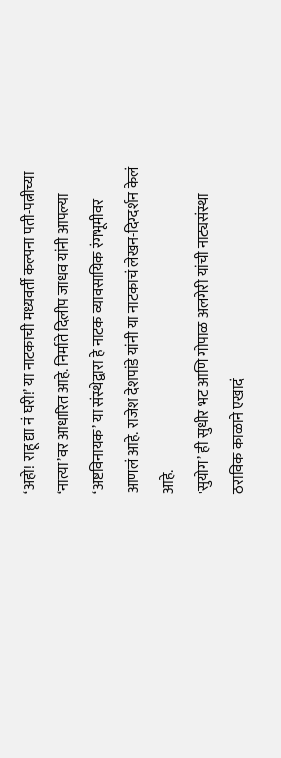‘अहो! राहू द्या नं घरी!’ या नाटकाची मध्यवर्ती कल्पना पती-पत्नीच्या ‘नात्या’वर आधारित आहे. निर्माते दिलीप जाधव यांनी आपल्या ‘अष्टविनायक’ या संस्थेद्वारा हे नाटक व्यावसायिक रंगभूमीवर आणलं आहे. राजेश देशपांडे यांनी या नाटकाचं लेखन-दिग्दर्शन केलं आहे.
'सुयोग’ ही सुधीर भट आणि गोपाळ अलगेरी यांची नाट्यसंस्था ठराविक काळाने एखादं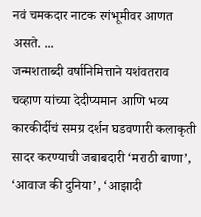नवं चमकदार नाटक रगंभूमीवर आणत असते. ...
जन्मशताब्दी वर्षानिमित्ताने यशंवतराव चव्हाण यांच्या देदीप्यमान आणि भव्य कारकीर्दीचं समग्र दर्शन घडवणारी कलाकृती सादर करण्याची जबाबदारी ‘मराठी बाणा’, ‘आवाज की दुनिया’, ‘आझादी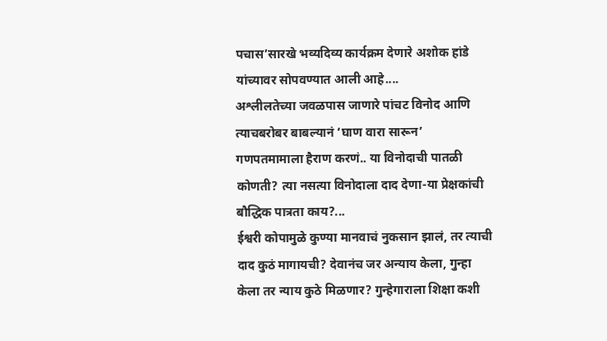पचास’सारखे भव्यदिव्य कार्यक्रम देणारे अशोक हांडे यांच्यावर सोपवण्यात आली आहे....
अश्लीलतेच्या जवळपास जाणारे पांचट विनोद आणि त्याचबरोबर बाबल्यानं ‘घाण वारा सारून’ गणपतमामाला हैराण करणं.. या विनोदाची पातळी कोणती? त्या नसत्या विनोदाला दाद देणा-या प्रेक्षकांची बौद्धिक पात्रता काय?...
ईश्वरी कोपामुळे कुण्या मानवाचं नुकसान झालं, तर त्याची दाद कुठं मागायची? देवानंच जर अन्याय केला, गुन्हा केला तर न्याय कुठे मिळणार? गुन्हेगाराला शिक्षा कशी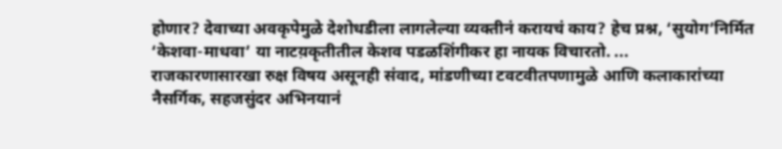होणार? देवाच्या अवकृपेमुळे देशोधडीला लागलेल्या व्यक्तीनं करायचं काय? हेच प्रश्न, ‘सुयोग’निर्मित ‘केशवा-माधवा’ या नाटय़कृतीतील केशव पडळशिंगीकर हा नायक विचारतो. ...
राजकारणासारखा रुक्ष विषय असूनही संवाद, मांडणीच्या टवटवीतपणामुळे आणि कलाकारांच्या नैसर्गिक, सहजसुंदर अभिनयानं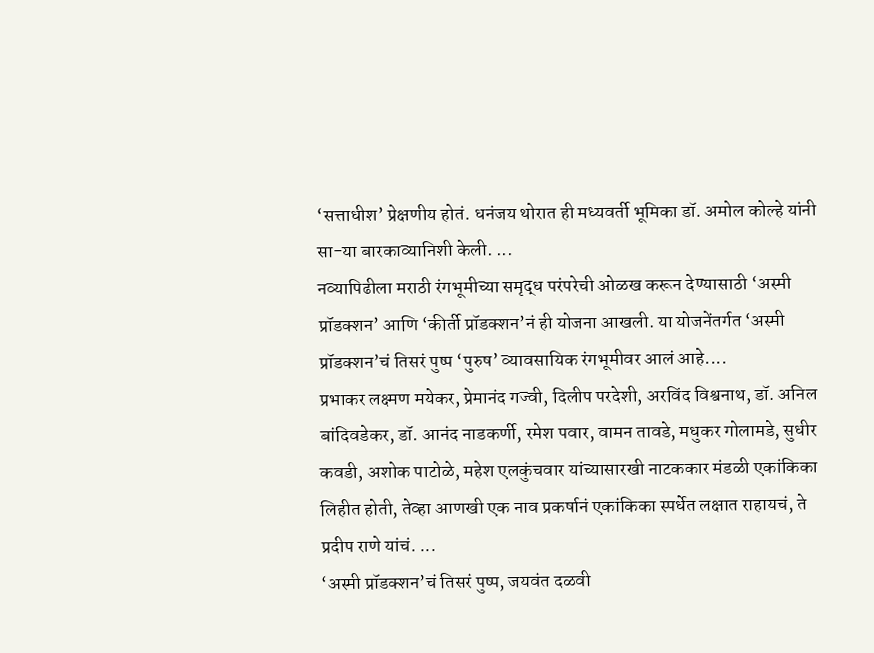‘सत्ताधीश’ प्रेक्षणीय होतं. धनंजय थोरात ही मध्यवर्ती भूमिका डॉ. अमोल कोल्हे यांनी सा-या बारकाव्यानिशी केली. ...
नव्यापिढीला मराठी रंगभूमीच्या समृद्ध परंपरेची ओळख करून देण्यासाठी ‘अस्मी प्रॉडक्शन’ आणि ‘कीर्ती प्रॉडक्शन’नं ही योजना आखली. या योजनेंतर्गत ‘अस्मी प्रॉडक्शन’चं तिसरं पुष्प ‘पुरुष’ व्यावसायिक रंगभूमीवर आलं आहे....
प्रभाकर लक्ष्मण मयेकर, प्रेमानंद गज्वी, दिलीप परदेशी, अरविंद विश्वनाथ, डॉ. अनिल बांदिवडेकर, डॉ. आनंद नाडकर्णी, रमेश पवार, वामन तावडे, मधुकर गोलामडे, सुधीर कवडी, अशोक पाटोळे, महेश एलकुंचवार यांच्यासारखी नाटककार मंडळी एकांकिका लिहीत होती, तेव्हा आणखी एक नाव प्रकर्षानं एकांकिका स्पर्धेत लक्षात राहायचं, ते प्रदीप राणे यांचं. ...
‘अस्मी प्रॉडक्शन’चं तिसरं पुष्प, जयवंत दळवी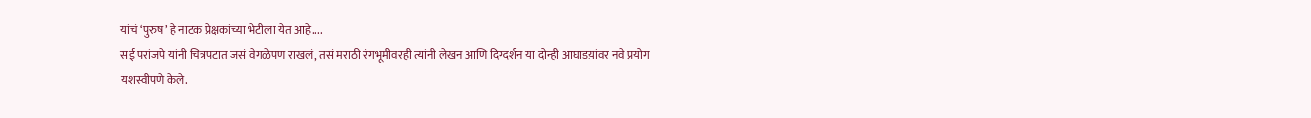यांचं ‘पुरुष’ हे नाटक प्रेक्षकांच्या भेटीला येत आहे....
सई परांजपे यांनी चित्रपटात जसं वेगळेपण राखलं, तसं मराठी रंगभूमीवरही त्यांनी लेखन आणि दिग्दर्शन या दोन्ही आघाडय़ांवर नवे प्रयोग यशस्वीपणे केले.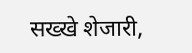सख्खे शेजारी,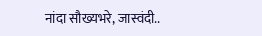नांदा सौख्यभरे, जास्वंदी..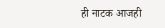ही नाटक आजही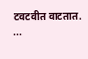टवटवीत वाटतात.
...